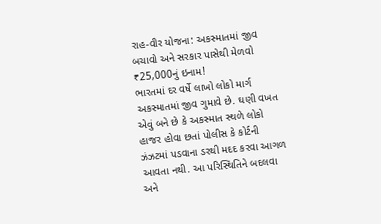રાહ-વીર યોજના: અકસ્માતમાં જીવ બચાવો અને સરકાર પાસેથી મેળવો ₹25,000નું ઇનામ!
ભારતમાં દર વર્ષે લાખો લોકો માર્ગ અકસ્માતમાં જીવ ગુમાવે છે. ઘણી વખત એવું બને છે કે અકસ્માત સ્થળે લોકો હાજર હોવા છતાં પોલીસ કે કોર્ટની ઝંઝટમાં પડવાના ડરથી મદદ કરવા આગળ આવતા નથી. આ પરિસ્થિતિને બદલવા અને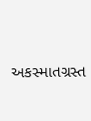અકસ્માતગ્રસ્ત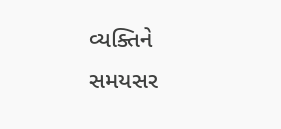વ્યક્તિને સમયસર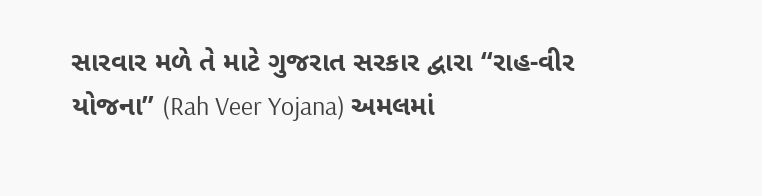સારવાર મળે તે માટે ગુજરાત સરકાર દ્વારા “રાહ-વીર યોજના” (Rah Veer Yojana) અમલમાં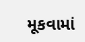મૂકવામાં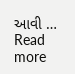આવી … Read more